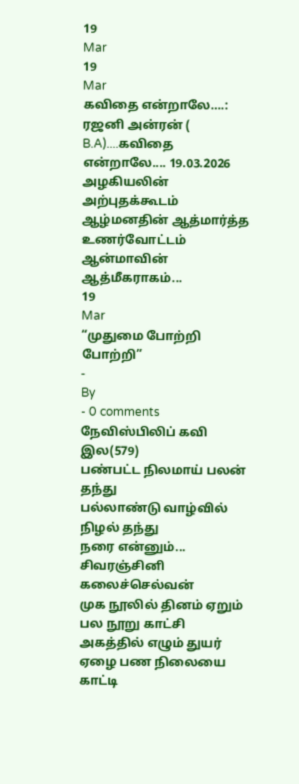19
Mar
19
Mar
கவிதை என்றாலே….:
ரஜனி அன்ரன் ( B.A)....கவிதை என்றாலே.... 19.03.2026
அழகியலின் அற்புதக்கூடம்
ஆழ்மனதின் ஆத்மார்த்த உணர்வோட்டம்
ஆன்மாவின் ஆத்மீகராகம்...
19
Mar
“முதுமை போற்றி போற்றி”
-
By
- 0 comments
நேவிஸ்பிலிப் கவி இல(579)
பண்பட்ட நிலமாய் பலன் தந்து
பல்லாண்டு வாழ்வில் நிழல் தந்து
நரை என்னும்...
சிவரஞ்சினி கலைச்செல்வன்
முக நூலில் தினம் ஏறும் பல நூறு காட்சி
அகத்தில் எழும் துயர் ஏழை பண நிலையை காட்டி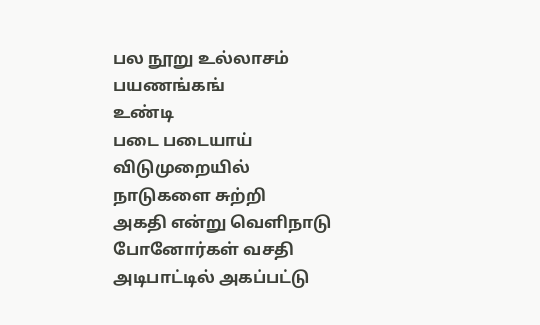பல நூறு உல்லாசம் பயணங்கங்
உண்டி
படை படையாய் விடுமுறையில்
நாடுகளை சுற்றி
அகதி என்று வெளிநாடு போனோர்கள் வசதி
அடிபாட்டில் அகப்பட்டு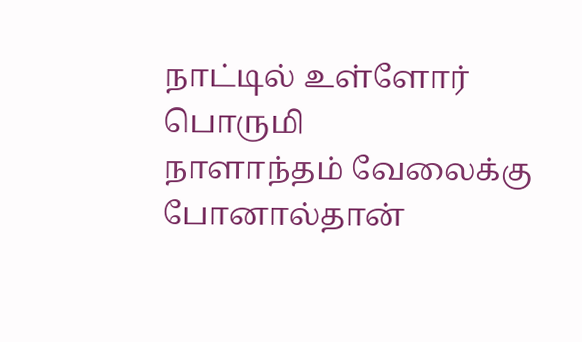நாட்டில் உள்ளோர் பொருமி
நாளாந்தம் வேலைக்கு போனால்தான்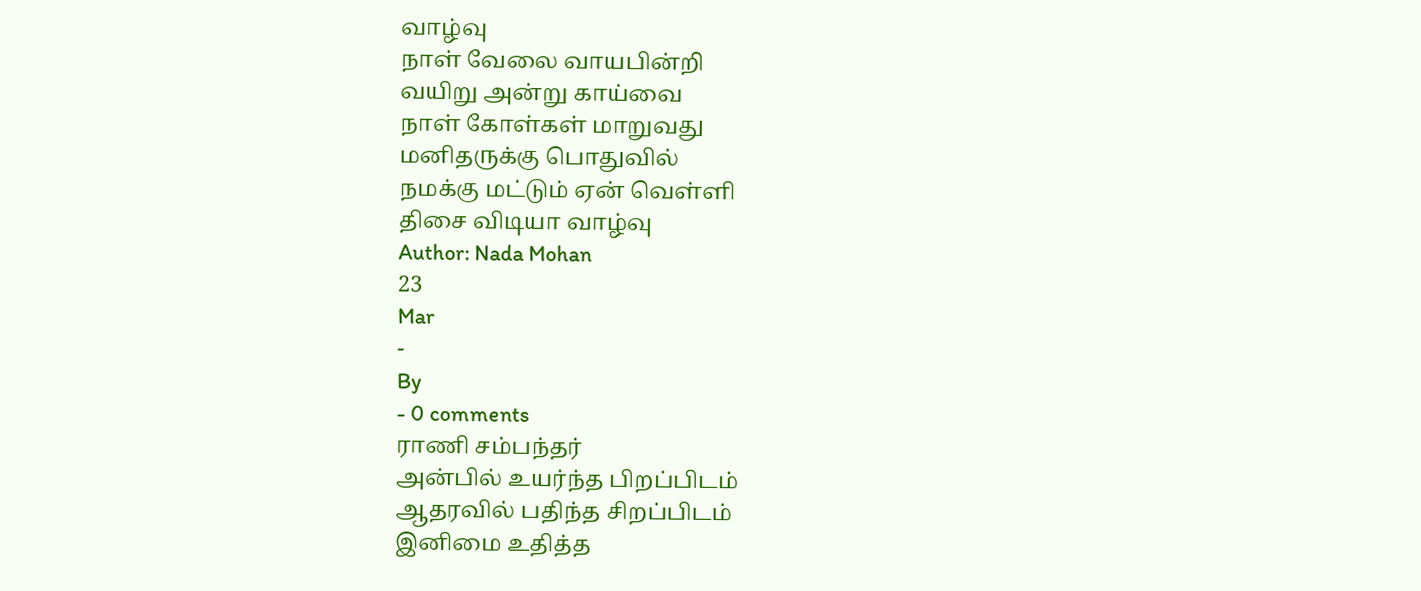வாழ்வு
நாள் வேலை வாயபின்றி
வயிறு அன்று காய்வை
நாள் கோள்கள் மாறுவது
மனிதருக்கு பொதுவில்
நமக்கு மட்டும் ஏன் வெள்ளி
திசை விடியா வாழ்வு
Author: Nada Mohan
23
Mar
-
By
- 0 comments
ராணி சம்பந்தர்
அன்பில் உயர்ந்த பிறப்பிடம்
ஆதரவில் பதிந்த சிறப்பிடம்
இனிமை உதித்த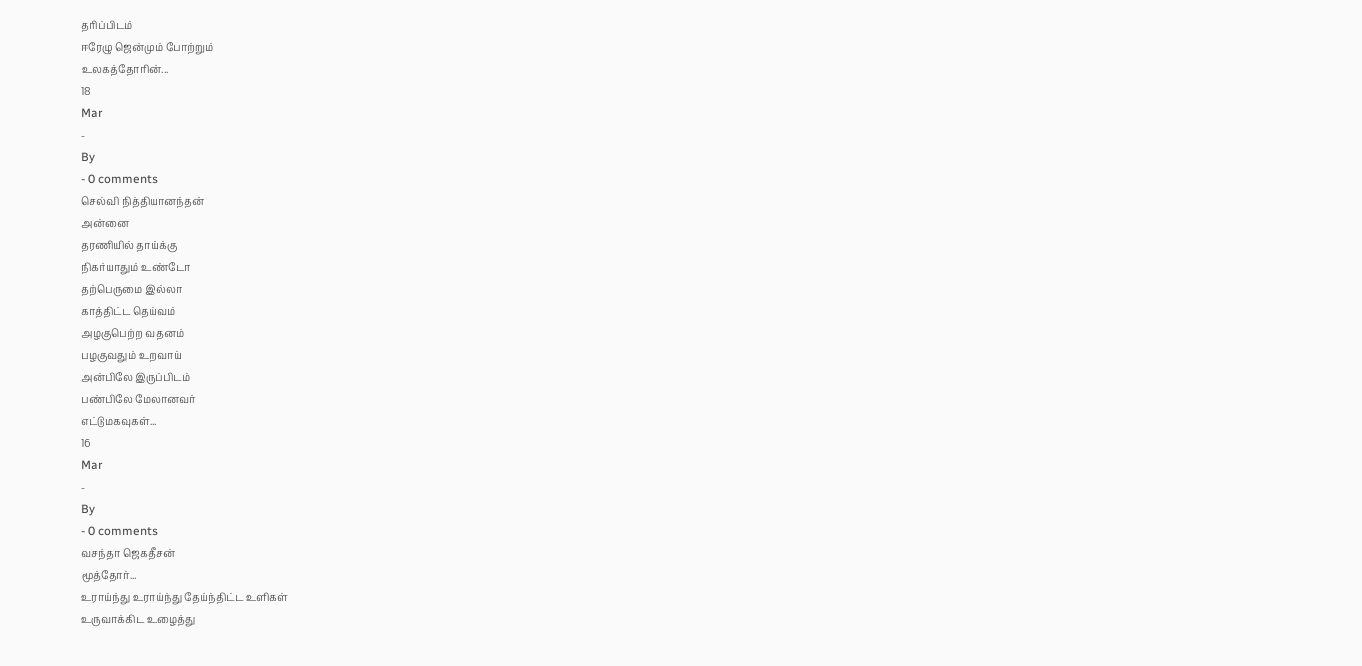தரிப்பிடம்
ஈரேழு ஜென்மும் போற்றும்
உலகத்தோரின்...
18
Mar
-
By
- 0 comments
செல்வி நித்தியானந்தன்
அன்னை
தரணியில் தாய்க்கு
நிகர்யாதும் உண்டோ
தற்பெருமை இல்லா
காத்திட்ட தெய்வம்
அழகுபெற்ற வதனம்
பழகுவதும் உறவாய்
அன்பிலே இருப்பிடம்
பண்பிலே மேலானவர்
எட்டுமகவுகள்...
16
Mar
-
By
- 0 comments
வசந்தா ஜெகதீசன்
மூத்தோர்...
உராய்ந்து உராய்ந்து தேய்ந்திட்ட உளிகள்
உருவாக்கிட உழைத்து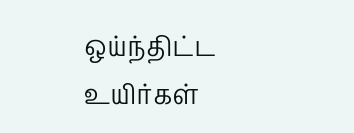ஒய்ந்திட்ட உயிர்கள்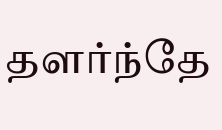தளர்ந்தே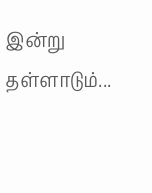இன்று தள்ளாடும்...